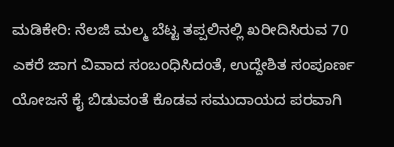ಮಡಿಕೇರಿ: ನೆಲಜಿ ಮಲ್ಮ ಬೆಟ್ಟ ತಪ್ಪಲಿನಲ್ಲಿ ಖರೀದಿಸಿರುವ 70 ಎಕರೆ ಜಾಗ ವಿವಾದ ಸಂಬಂಧಿಸಿದಂತೆ, ಉದ್ದೇಶಿತ ಸಂಪೂರ್ಣ ಯೋಜನೆ ಕೈ ಬಿಡುವಂತೆ ಕೊಡವ ಸಮುದಾಯದ ಪರವಾಗಿ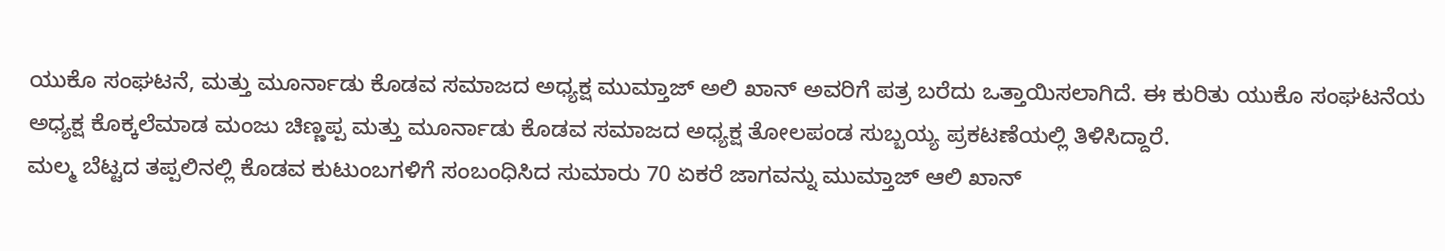ಯುಕೊ ಸಂಘಟನೆ, ಮತ್ತು ಮೂರ್ನಾಡು ಕೊಡವ ಸಮಾಜದ ಅಧ್ಯಕ್ಷ ಮುಮ್ತಾಜ್ ಅಲಿ ಖಾನ್ ಅವರಿಗೆ ಪತ್ರ ಬರೆದು ಒತ್ತಾಯಿಸಲಾಗಿದೆ. ಈ ಕುರಿತು ಯುಕೊ ಸಂಘಟನೆಯ ಅಧ್ಯಕ್ಷ ಕೊಕ್ಕಲೆಮಾಡ ಮಂಜು ಚಿಣ್ಣಪ್ಪ ಮತ್ತು ಮೂರ್ನಾಡು ಕೊಡವ ಸಮಾಜದ ಅಧ್ಯಕ್ಷ ತೋಲಪಂಡ ಸುಬ್ಬಯ್ಯ ಪ್ರಕಟಣೆಯಲ್ಲಿ ತಿಳಿಸಿದ್ದಾರೆ.
ಮಲ್ಮ ಬೆಟ್ಟದ ತಪ್ಪಲಿನಲ್ಲಿ ಕೊಡವ ಕುಟುಂಬಗಳಿಗೆ ಸಂಬಂಧಿಸಿದ ಸುಮಾರು 70 ಏಕರೆ ಜಾಗವನ್ನು ಮುಮ್ತಾಜ್ ಆಲಿ ಖಾನ್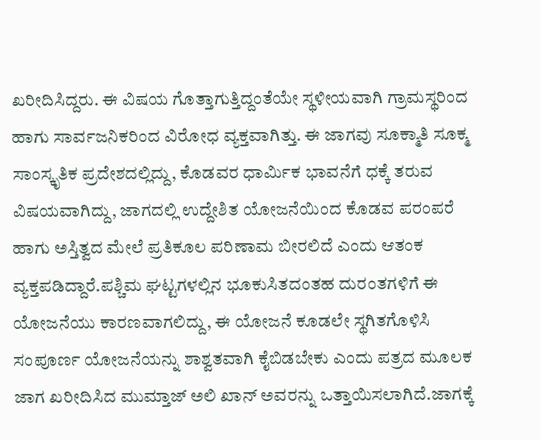ಖರೀದಿಸಿದ್ದರು. ಈ ವಿಷಯ ಗೊತ್ತಾಗುತ್ತಿದ್ದಂತೆಯೇ ಸ್ಥಳೀಯವಾಗಿ ಗ್ರಾಮಸ್ಥರಿಂದ ಹಾಗು ಸಾರ್ವಜನಿಕರಿಂದ ವಿರೋಧ ವ್ಯಕ್ತವಾಗಿತ್ತು. ಈ ಜಾಗವು ಸೂಕ್ಮಾತಿ ಸೂಕ್ಮ ಸಾಂಸ್ಕೃತಿಕ ಪ್ರದೇಶದಲ್ಲಿದ್ದು, ಕೊಡವರ ಧಾರ್ಮಿಕ ಭಾವನೆಗೆ ಧಕ್ಕೆ ತರುವ ವಿಷಯವಾಗಿದ್ದು, ಜಾಗದಲ್ಲಿ ಉದ್ದೇಶಿತ ಯೋಜನೆಯಿಂದ ಕೊಡವ ಪರಂಪರೆ ಹಾಗು ಅಸ್ತಿತ್ವದ ಮೇಲೆ ಪ್ರತಿಕೂಲ ಪರಿಣಾಮ ಬೀರಲಿದೆ ಎಂದು ಆತಂಕ ವ್ಯಕ್ತಪಡಿದ್ದಾರೆ.ಪಶ್ಚಿಮ ಘಟ್ಟಗಳಲ್ಲಿನ ಭೂಕುಸಿತದಂತಹ ದುರಂತಗಳಿಗೆ ಈ ಯೋಜನೆಯು ಕಾರಣವಾಗಲಿದ್ದು, ಈ ಯೋಜನೆ ಕೂಡಲೇ ಸ್ಥಗಿತಗೊಳಿಸಿ ಸಂಪೂರ್ಣ ಯೋಜನೆಯನ್ನು ಶಾಶ್ವತವಾಗಿ ಕೈಬಿಡಬೇಕು ಎಂದು ಪತ್ರದ ಮೂಲಕ ಜಾಗ ಖರೀದಿಸಿದ ಮುಮ್ತಾಜ್ ಅಲಿ ಖಾನ್ ಅವರನ್ನು ಒತ್ತಾಯಿಸಲಾಗಿದೆ.ಜಾಗಕ್ಕೆ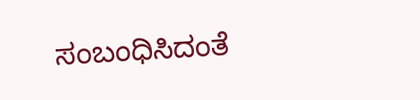ಸಂಬಂಧಿಸಿದಂತೆ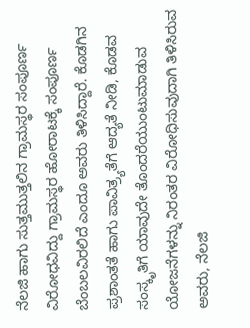ನೆಲಜಿ ಹಾಗು ಸುತ್ತಮುತ್ತಲಿನ ಗ್ರಾಮಸ್ಥರ ಸಂಪೂರ್ಣ ವಿರೋಧವಿದ್ದು ಗ್ರಾಮಸ್ಥರ ಹೋರಾಟಕ್ಕೆ ಸಂಪೂರ್ಣ ಬೆಂಬಲವಿರಲಿದೆ ಎಂದೂ ಅವರು ತಿಳಿಸಿದ್ದಾರೆ. ಕೊಡಗಿನ ಪ್ರಶಾಂತತೆ ಹಾಗು ಪಾವಿತ್ರ್ಯತೆಗೆ ಆದ್ಯತೆ ನೀಡಿ, ಕೊಡವ ಸಂಸ್ಕೃತಿಗೆ ಯಾವುದೇ ತೊಂದರೆಯುಂಟುಮಾಡುವ ಯೋಜನೆಗಳನ್ನು ನಿರಂತರ ವಿರೋಧಿಸುವುದಾಗಿ ತಿಳಿಸಿರುವ ಅವರು, ನೆಲಜಿ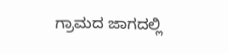ಗ್ರಾಮದ ಜಾಗದಲ್ಲಿ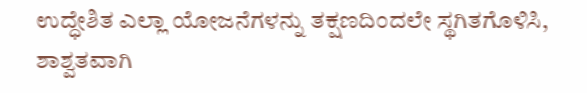ಉದ್ಧೇಶಿತ ಎಲ್ಲಾ ಯೋಜನೆಗಳನ್ನು ತಕ್ಷಣದಿಂದಲೇ ಸ್ಥಗಿತಗೊಳಿಸಿ, ಶಾಶ್ವತವಾಗಿ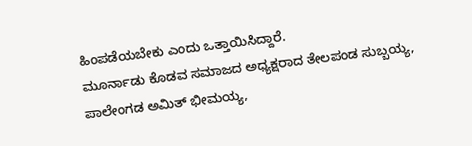ಹಿಂಪಡೆಯಬೇಕು ಎಂದು ಒತ್ತಾಯಿಸಿದ್ದಾರೆ.
ಮೂರ್ನಾಡು ಕೊಡವ ಸಮಾಜದ ಅಧ್ಯಕ್ಷರಾದ ತೇಲಪಂಡ ಸುಬ್ಬಯ್ಯ, ಪಾಲೇಂಗಡ ಅಮಿತ್ ಭೀಮಯ್ಯ,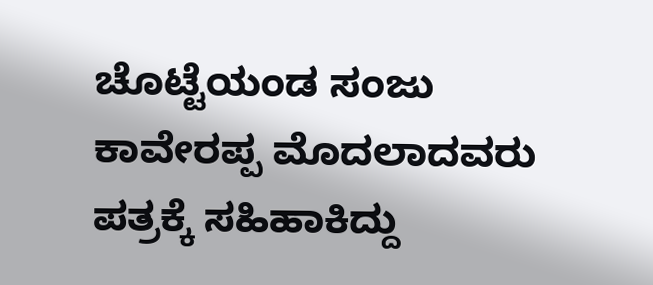ಚೊಟ್ಟೆಯಂಡ ಸಂಜು ಕಾವೇರಪ್ಪ ಮೊದಲಾದವರು ಪತ್ರಕ್ಕೆ ಸಹಿಹಾಕಿದ್ದು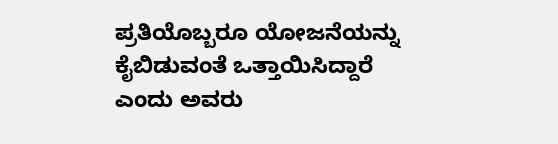ಪ್ರತಿಯೊಬ್ಬರೂ ಯೋಜನೆಯನ್ನು ಕೈಬಿಡುವಂತೆ ಒತ್ತಾಯಿಸಿದ್ದಾರೆ ಎಂದು ಅವರು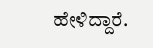ಹೇಳಿದ್ದಾರೆ.